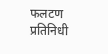फलटण प्रतिनिधी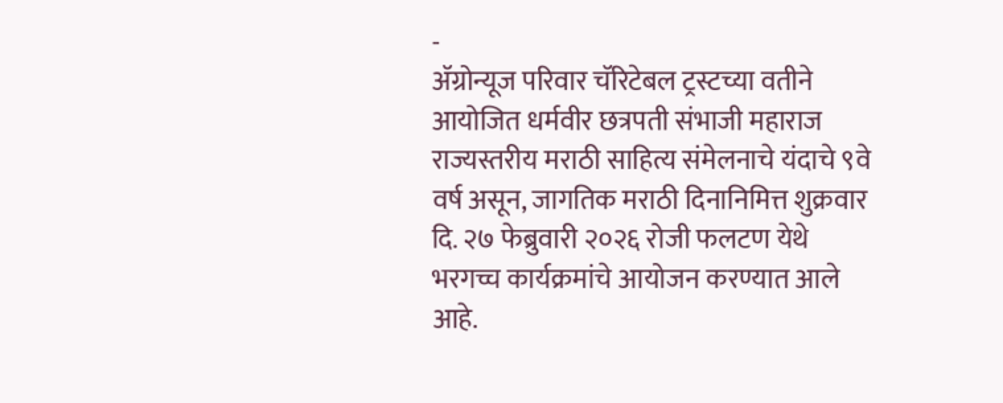-
ॲग्रोन्यूज परिवार चॅरिटेबल ट्रस्टच्या वतीने आयोजित धर्मवीर छत्रपती संभाजी महाराज राज्यस्तरीय मराठी साहित्य संमेलनाचे यंदाचे ९वे वर्ष असून, जागतिक मराठी दिनानिमित्त शुक्रवार दि. २७ फेब्रुवारी २०२६ रोजी फलटण येथे भरगच्च कार्यक्रमांचे आयोजन करण्यात आले आहे.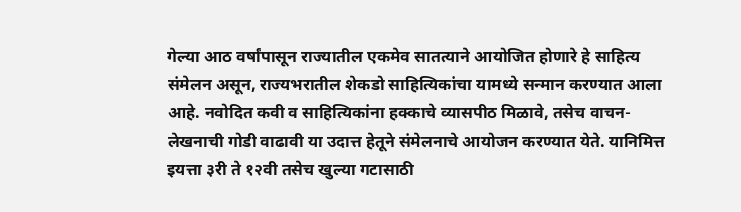गेल्या आठ वर्षांपासून राज्यातील एकमेव सातत्याने आयोजित होणारे हे साहित्य संमेलन असून, राज्यभरातील शेकडो साहित्यिकांचा यामध्ये सन्मान करण्यात आला आहे. नवोदित कवी व साहित्यिकांना हक्काचे व्यासपीठ मिळावे, तसेच वाचन-लेखनाची गोडी वाढावी या उदात्त हेतूने संमेलनाचे आयोजन करण्यात येते. यानिमित्त इयत्ता ३री ते १२वी तसेच खुल्या गटासाठी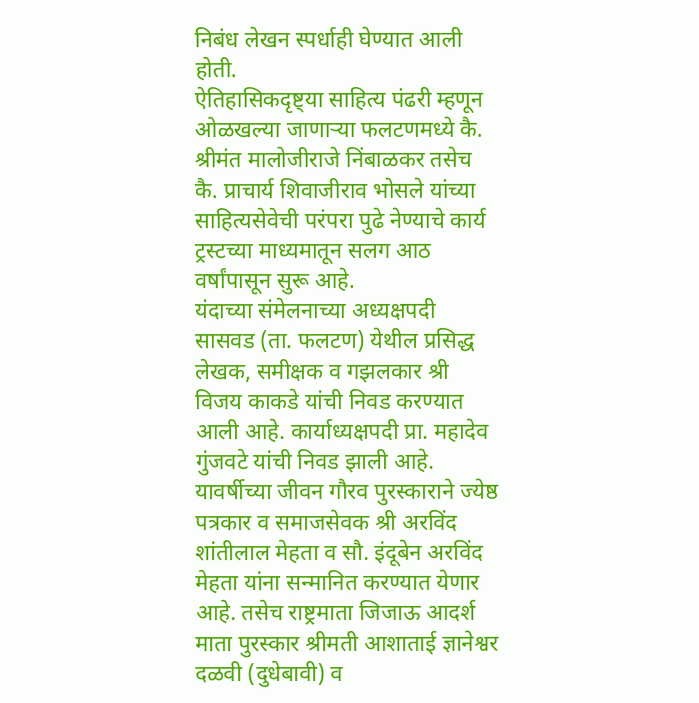निबंध लेखन स्पर्धाही घेण्यात आली होती.
ऐतिहासिकदृष्ट्या साहित्य पंढरी म्हणून ओळखल्या जाणाऱ्या फलटणमध्ये कै. श्रीमंत मालोजीराजे निंबाळकर तसेच कै. प्राचार्य शिवाजीराव भोसले यांच्या साहित्यसेवेची परंपरा पुढे नेण्याचे कार्य ट्रस्टच्या माध्यमातून सलग आठ वर्षांपासून सुरू आहे.
यंदाच्या संमेलनाच्या अध्यक्षपदी सासवड (ता. फलटण) येथील प्रसिद्ध लेखक, समीक्षक व गझलकार श्री विजय काकडे यांची निवड करण्यात आली आहे. कार्याध्यक्षपदी प्रा. महादेव गुंजवटे यांची निवड झाली आहे.
यावर्षीच्या जीवन गौरव पुरस्काराने ज्येष्ठ पत्रकार व समाजसेवक श्री अरविंद शांतीलाल मेहता व सौ. इंदूबेन अरविंद मेहता यांना सन्मानित करण्यात येणार आहे. तसेच राष्ट्रमाता जिजाऊ आदर्श माता पुरस्कार श्रीमती आशाताई ज्ञानेश्वर दळवी (दुधेबावी) व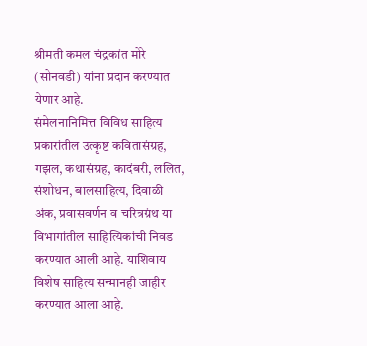श्रीमती कमल चंद्रकांत मोरे (सोनवडी) यांना प्रदान करण्यात येणार आहे.
संमेलनानिमित्त विविध साहित्य प्रकारांतील उत्कृष्ट कवितासंग्रह, गझल, कथासंग्रह, कादंबरी, ललित, संशोधन, बालसाहित्य, दिवाळी अंक, प्रवासवर्णन व चरित्रग्रंथ या विभागांतील साहित्यिकांची निवड करण्यात आली आहे. याशिवाय विशेष साहित्य सन्मानही जाहीर करण्यात आला आहे.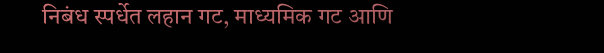निबंध स्पर्धेत लहान गट, माध्यमिक गट आणि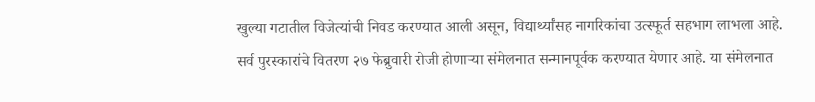खुल्या गटातील विजेत्यांची निवड करण्यात आली असून, विद्यार्थ्यांसह नागरिकांचा उत्स्फूर्त सहभाग लाभला आहे.
सर्व पुरस्कारांचे वितरण २७ फेब्रुवारी रोजी होणाऱ्या संमेलनात सन्मानपूर्वक करण्यात येणार आहे. या संमेलनात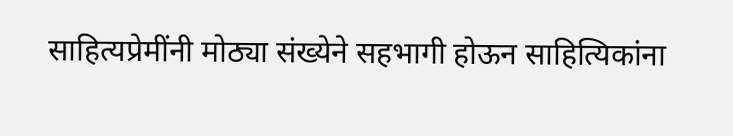साहित्यप्रेमींनी मोठ्या संख्येने सहभागी होऊन साहित्यिकांना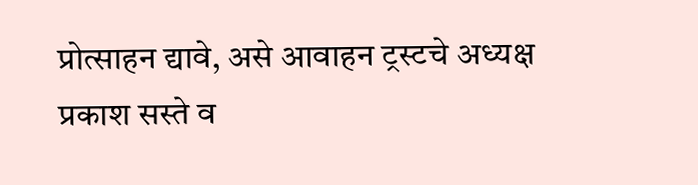प्रोत्साहन द्यावे, असे आवाहन ट्रस्टचे अध्यक्ष प्रकाश सस्ते व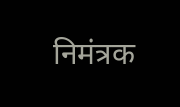निमंत्रक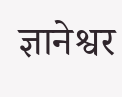ज्ञानेश्वर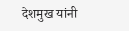देशमुख यांनी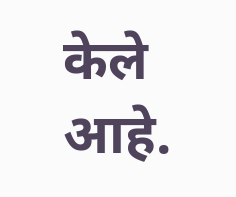केले आहे.